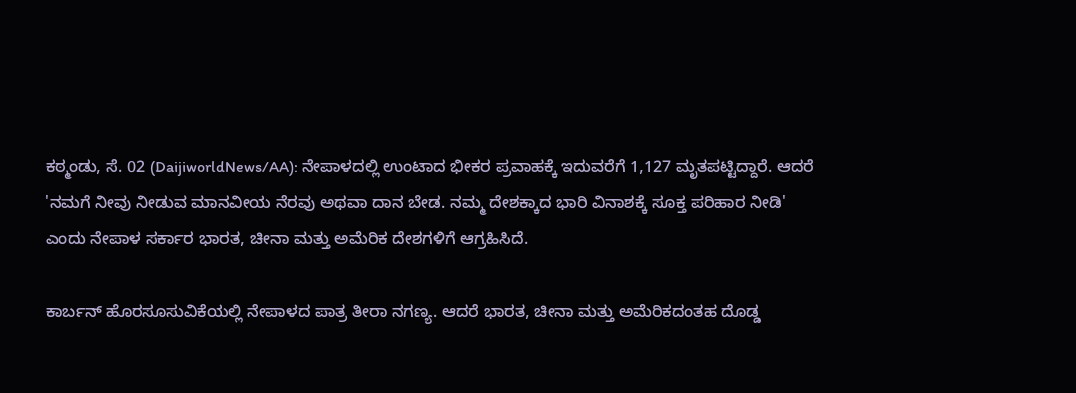ಕಠ್ಮಂಡು, ಸೆ. 02 (DaijiworldNews/AA): ನೇಪಾಳದಲ್ಲಿ ಉಂಟಾದ ಭೀಕರ ಪ್ರವಾಹಕ್ಕೆ ಇದುವರೆಗೆ 1,127 ಮೃತಪಟ್ಟಿದ್ದಾರೆ. ಆದರೆ 'ನಮಗೆ ನೀವು ನೀಡುವ ಮಾನವೀಯ ನೆರವು ಅಥವಾ ದಾನ ಬೇಡ. ನಮ್ಮ ದೇಶಕ್ಕಾದ ಭಾರಿ ವಿನಾಶಕ್ಕೆ ಸೂಕ್ತ ಪರಿಹಾರ ನೀಡಿ' ಎಂದು ನೇಪಾಳ ಸರ್ಕಾರ ಭಾರತ, ಚೀನಾ ಮತ್ತು ಅಮೆರಿಕ ದೇಶಗಳಿಗೆ ಆಗ್ರಹಿಸಿದೆ.

ಕಾರ್ಬನ್ ಹೊರಸೂಸುವಿಕೆಯಲ್ಲಿ ನೇಪಾಳದ ಪಾತ್ರ ತೀರಾ ನಗಣ್ಯ. ಆದರೆ ಭಾರತ, ಚೀನಾ ಮತ್ತು ಅಮೆರಿಕದಂತಹ ದೊಡ್ಡ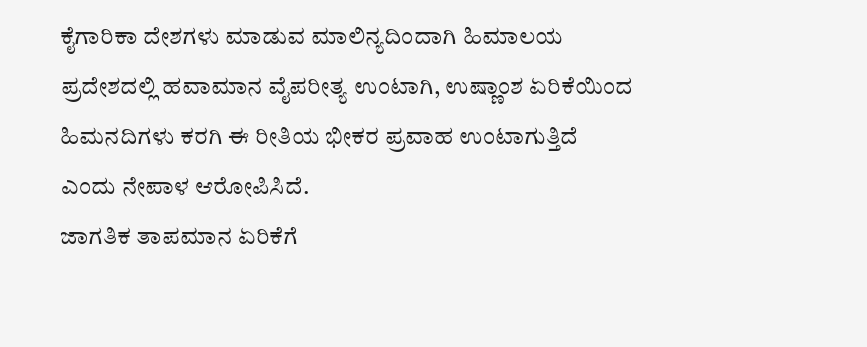ಕೈಗಾರಿಕಾ ದೇಶಗಳು ಮಾಡುವ ಮಾಲಿನ್ಯದಿಂದಾಗಿ ಹಿಮಾಲಯ ಪ್ರದೇಶದಲ್ಲಿ ಹವಾಮಾನ ವೈಪರೀತ್ಯ ಉಂಟಾಗಿ, ಉಷ್ಣಾಂಶ ಏರಿಕೆಯಿಂದ ಹಿಮನದಿಗಳು ಕರಗಿ ಈ ರೀತಿಯ ಭೀಕರ ಪ್ರವಾಹ ಉಂಟಾಗುತ್ತಿದೆ ಎಂದು ನೇಪಾಳ ಆರೋಪಿಸಿದೆ.
ಜಾಗತಿಕ ತಾಪಮಾನ ಏರಿಕೆಗೆ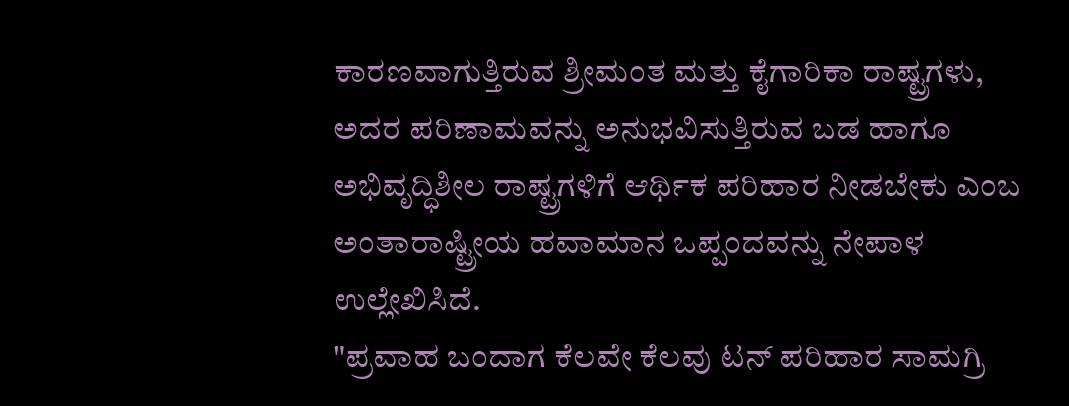ಕಾರಣವಾಗುತ್ತಿರುವ ಶ್ರೀಮಂತ ಮತ್ತು ಕೈಗಾರಿಕಾ ರಾಷ್ಟ್ರಗಳು, ಅದರ ಪರಿಣಾಮವನ್ನು ಅನುಭವಿಸುತ್ತಿರುವ ಬಡ ಹಾಗೂ ಅಭಿವೃದ್ಧಿಶೀಲ ರಾಷ್ಟ್ರಗಳಿಗೆ ಆರ್ಥಿಕ ಪರಿಹಾರ ನೀಡಬೇಕು ಎಂಬ ಅಂತಾರಾಷ್ಟ್ರೀಯ ಹವಾಮಾನ ಒಪ್ಪಂದವನ್ನು ನೇಪಾಳ ಉಲ್ಲೇಖಿಸಿದೆ.
"ಪ್ರವಾಹ ಬಂದಾಗ ಕೆಲವೇ ಕೆಲವು ಟನ್ ಪರಿಹಾರ ಸಾಮಗ್ರಿ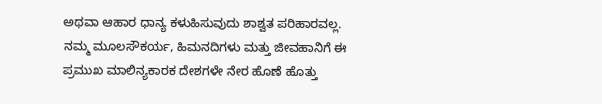ಅಥವಾ ಆಹಾರ ಧಾನ್ಯ ಕಳುಹಿಸುವುದು ಶಾಶ್ವತ ಪರಿಹಾರವಲ್ಲ. ನಮ್ಮ ಮೂಲಸೌಕರ್ಯ, ಹಿಮನದಿಗಳು ಮತ್ತು ಜೀವಹಾನಿಗೆ ಈ ಪ್ರಮುಖ ಮಾಲಿನ್ಯಕಾರಕ ದೇಶಗಳೇ ನೇರ ಹೊಣೆ ಹೊತ್ತು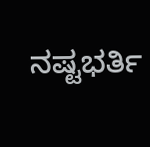ನಷ್ಟಭರ್ತಿ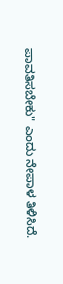ಪಾವತಿಸಬೇಕು" ಎಂದು ನೇಪಾಳ ತಿಳಿಸಿದೆ.